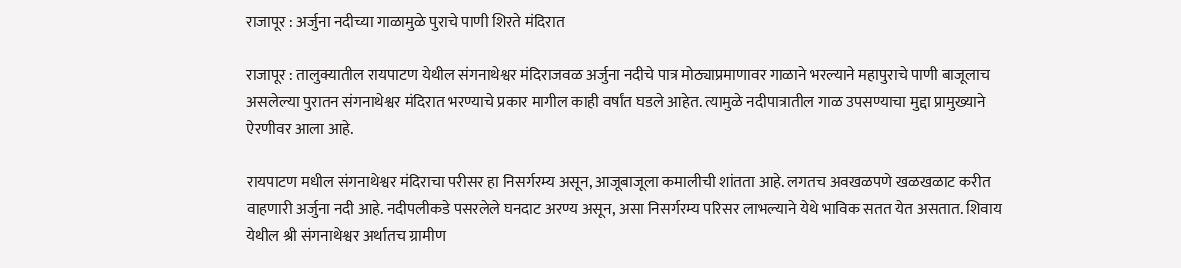राजापूर : अर्जुना नदीच्या गाळामुळे पुराचे पाणी शिरते मंदिरात

राजापूर : तालुक्यातील रायपाटण येथील संगनाथेश्वर मंदिराजवळ अर्जुना नदीचे पात्र मोठ्याप्रमाणावर गाळाने भरल्याने महापुराचे पाणी बाजूलाच असलेल्या पुरातन संगनाथेश्वर मंदिरात भरण्याचे प्रकार मागील काही वर्षांत घडले आहेत. त्यामुळे नदीपात्रातील गाळ उपसण्याचा मुद्दा प्रामुख्याने ऐरणीवर आला आहे.

रायपाटण मधील संगनाथेश्वर मंदिराचा परीसर हा निसर्गरम्य असून, आजूबाजूला कमालीची शांतता आहे. लगतच अवखळपणे खळखळाट करीत वाहणारी अर्जुना नदी आहे. नदीपलीकडे पसरलेले घनदाट अरण्य असून, असा निसर्गरम्य परिसर लाभल्याने येथे भाविक सतत येत असतात. शिवाय येथील श्री संगनाथेश्वर अर्थातच ग्रामीण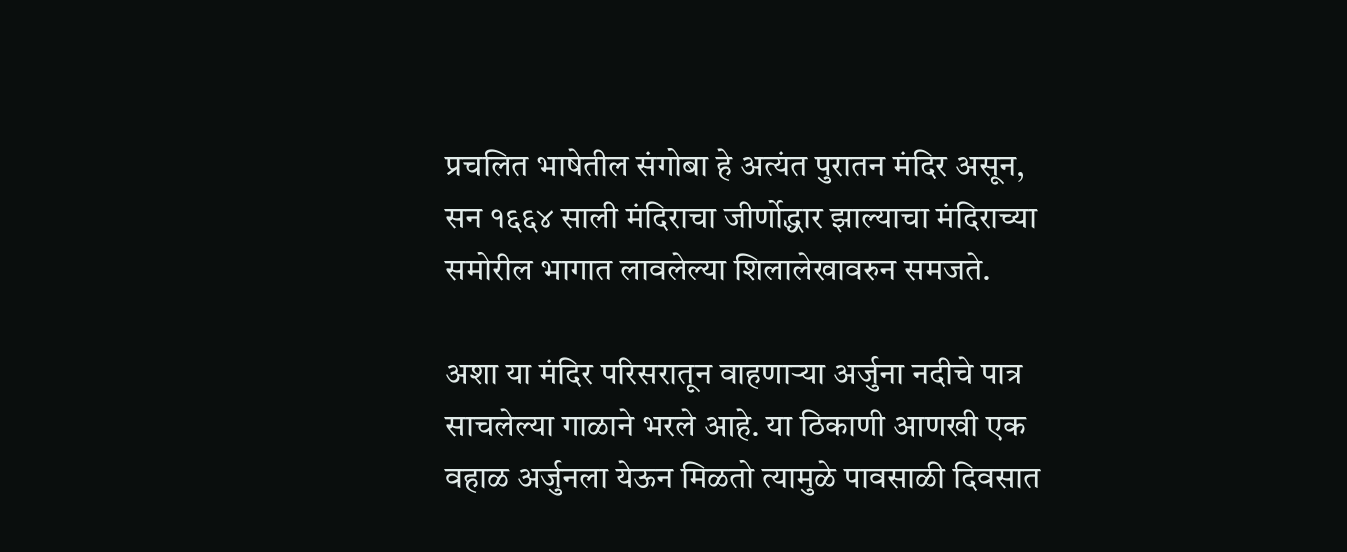प्रचलित भाषेतील संगोबा हे अत्यंत पुरातन मंदिर असून, सन १६६४ साली मंदिराचा जीर्णोद्धार झाल्याचा मंदिराच्या समोरील भागात लावलेल्या शिलालेखावरुन समजते.

अशा या मंदिर परिसरातून वाहणाऱ्या अर्जुना नदीचे पात्र साचलेल्या गाळाने भरले आहे. या ठिकाणी आणखी एक वहाळ अर्जुनला येऊन मिळतो त्यामुळे पावसाळी दिवसात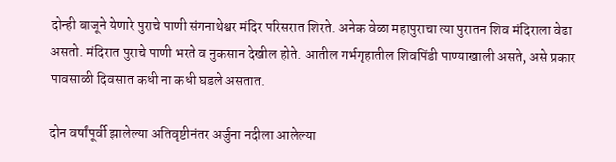दोन्ही बाजूने येणारे पुराचे पाणी संगनाथेश्वर मंदिर परिसरात शिरते. अनेक वेळा महापुराचा त्या पुरातन शिव मंदिराला वेढा असतो. मंदिरात पुराचे पाणी भरते व नुकसान देखील होते. आतील गर्भगृहातील शिवपिंडी पाण्याखाली असते, असे प्रकार पावसाळी दिवसात कधी ना कधी घडले असतात.

दोन वर्षांपूर्वी झालेल्या अतिवृष्टीनंतर अर्जुना नदीला आलेल्या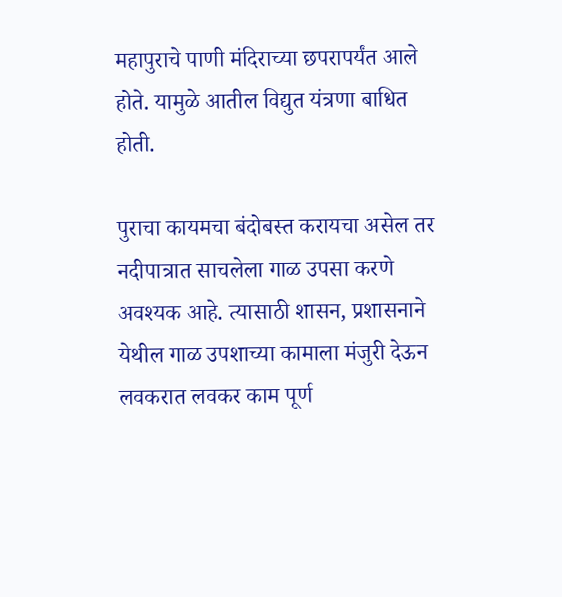महापुराचे पाणी मंदिराच्या छपरापर्यंत आले होते. यामुळे आतील विद्युत यंत्रणा बाधित होती.

पुराचा कायमचा बंदोबस्त करायचा असेल तर नदीपात्रात साचलेला गाळ उपसा करणे अवश्यक आहे. त्यासाठी शासन, प्रशासनाने येथील गाळ उपशाच्या कामाला मंजुरी देऊन लवकरात लवकर काम पूर्ण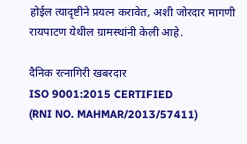होईल त्यादृष्टीने प्रयत्न करावेत, अशी जोरदार मागणी रायपाटण येथील ग्रामस्थांनी केली आहे.

दैनिक रत्नागिरी खबरदार
ISO 9001:2015 CERTIFIED
(RNI NO. MAHMAR/2013/57411)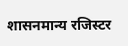शासनमान्य रजिस्टर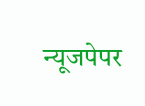न्यूजपेपर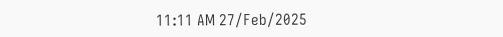11:11 AM 27/Feb/2025